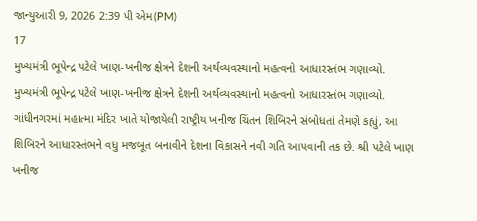જાન્યુઆરી 9, 2026 2:39 પી એમ(PM)
17
મુખ્યમંત્રી ભૂપેન્દ્ર પટેલે ખાણ-ખનીજ ક્ષેત્રને દેશની અર્થવ્યવસ્થાનો મહત્વનો આધારસ્તંભ ગણાવ્યો.
મુખ્યમંત્રી ભૂપેન્દ્ર પટેલે ખાણ-ખનીજ ક્ષેત્રને દેશની અર્થવ્યવસ્થાનો મહત્વનો આધારસ્તંભ ગણાવ્યો. ગાંધીનગરમાં મહાત્મા મંદિર ખાતે યોજાયેલી રાષ્ટ્રીય ખનીજ ચિંતન શિબિરને સંબોધતાં તેમણે કહ્યું, આ શિબિરને આધારસ્તંભને વધુ મજબૂત બનાવીને દેશના વિકાસને નવી ગતિ આપવાની તક છે. શ્રી પટેલે ખાણ ખનીજ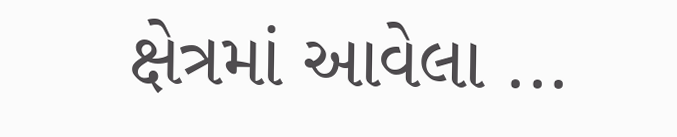ક્ષેત્રમાં આવેલા ...